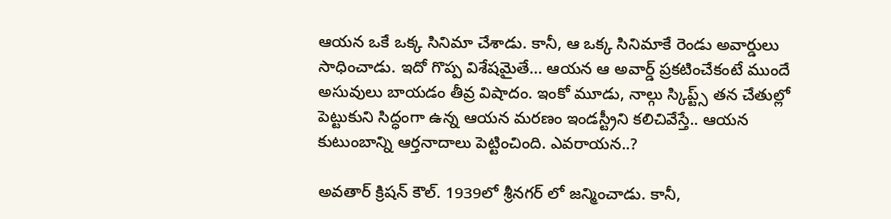ఆయన ఒకే ఒక్క సినిమా చేశాడు. కానీ, ఆ ఒక్క సినిమాకే రెండు అవార్డులు సాధించాడు. ఇదో గొప్ప విశేషమైతే… ఆయన ఆ అవార్డ్ ప్రకటించేకంటే ముందే అసువులు బాయడం తీవ్ర విషాదం. ఇంకో మూడు, నాల్గు స్కిప్ట్స్ తన చేతుల్లో పెట్టుకుని సిద్ధంగా ఉన్న ఆయన మరణం ఇండస్ట్రీని కలిచివేస్తే.. ఆయన కుటుంబాన్ని ఆర్తనాదాలు పెట్టించింది. ఎవరాయన..?

అవతార్ క్రిషన్ కౌల్. 1939లో శ్రీనగర్ లో జన్మించాడు. కానీ,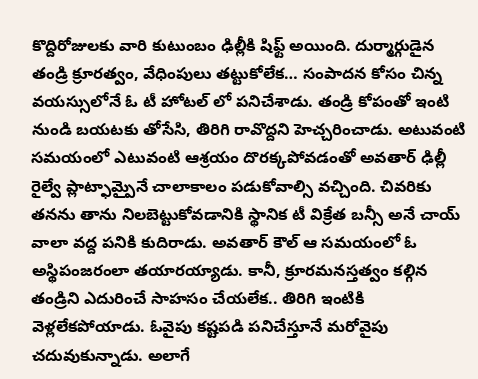కొద్దిరోజులకు వారి కుటుంబం ఢిల్లీకి షిఫ్ట్ అయింది. దుర్మార్గుడైన తండ్రి క్రూరత్వం, వేధింపులు తట్టుకోలేక… సంపాదన కోసం చిన్న వయస్సులోనే ఓ టీ హోటల్ లో పనిచేశాడు. తండ్రి కోపంతో ఇంటి నుండి బయటకు తోసేసి, తిరిగి రావొద్దని హెచ్చరించాడు. అటువంటి సమయంలో ఎటువంటి ఆశ్రయం దొరక్కపోవడంతో అవతార్ ఢిల్లీ రైల్వే ప్లాట్ఫామ్పైనే చాలాకాలం పడుకోవాల్సి వచ్చింది. చివరికు తనను తాను నిలబెట్టుకోవడానికి స్థానిక టీ విక్రేత బన్సీ అనే చాయ్ వాలా వద్ద పనికి కుదిరాడు. అవతార్ కౌల్ ఆ సమయంలో ఓ అస్థిపంజరంలా తయారయ్యాడు. కానీ, క్రూరమనస్తత్వం కల్గిన తండ్రిని ఎదురించే సాహసం చేయలేక.. తిరిగి ఇంటికి వెళ్లలేకపోయాడు. ఓవైపు కష్టపడి పనిచేస్తూనే మరోవైపు చదువుకున్నాడు. అలాగే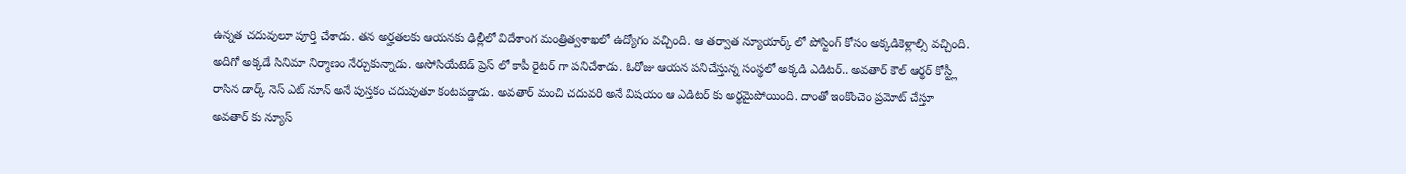ఉన్నత చదువులూ పూర్తి చేశాడు. తన అర్హతలకు ఆయనకు ఢిల్లీలో విదేశాంగ మంత్రిత్వశాఖలో ఉద్యోగం వచ్చింది. ఆ తర్వాత న్యూయార్క్ లో పోస్టింగ్ కోసం అక్కడికెళ్లాల్సి వచ్చింది. అదిగో అక్కడే సినిమా నిర్మాణం నేర్చుకున్నాడు. అసోసియేటెడ్ ప్రెస్ లో కాపీ రైటర్ గా పనిచేశాడు. ఓరోజు ఆయన పనిచేస్తున్న సంస్థలో అక్కడి ఎడిటర్.. అవతార్ కౌల్ ఆర్థర్ కోస్ట్లీ రాసిన డార్క్ నెస్ ఎట్ నూన్ అనే పుస్తకం చదువుతూ కంటపడ్డాడు. అవతార్ మంచి చదువరి అనే విషయం ఆ ఎడిటర్ కు అర్థమైపోయింది. దాంతో ఇంకొంచెం ప్రమోట్ చేస్తూ అవతార్ కు న్యూస్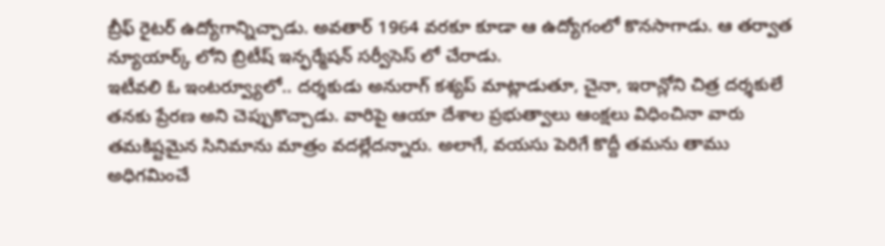బ్రీఫ్ రైటర్ ఉద్యోగాన్నిచ్చాడు. అవతార్ 1964 వరకూ కూడా ఆ ఉద్యోగంలో కొనసాగాడు. ఆ తర్వాత న్యూయార్క్ లోని బ్రిటీష్ ఇన్ఫర్మేషన్ సర్వీసెస్ లో చేరాడు.
ఇటీవలి ఓ ఇంటర్వ్యూలో.. దర్శకుడు అనురాగ్ కశ్యప్ మాట్లాడుతూ, చైనా, ఇరాన్లోని చిత్ర దర్శకులే తనకు ప్రేరణ అని చెప్పుకొచ్చాడు. వారిపై ఆయా దేశాల ప్రభుత్వాలు ఆంక్షలు విధించినా వారు తమకిష్టమైన సినిమాను మాత్రం వదల్లేదన్నారు. అలాగే, వయసు పెరిగే కొద్దీ తమను తాము అధిగమించే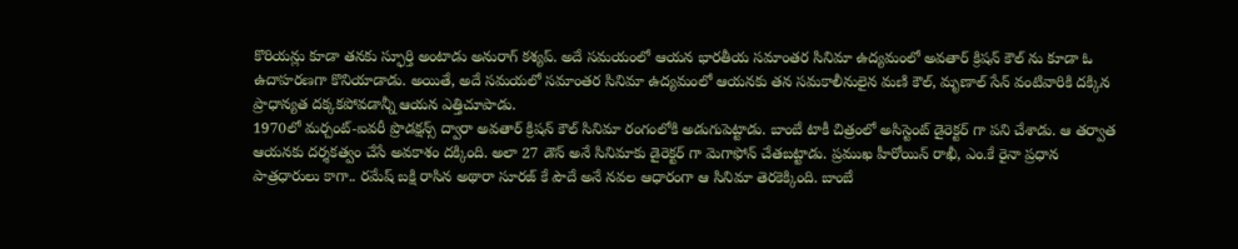కొరియన్లు కూడా తనకు స్ఫూర్తి అంటాడు అనురాగ్ కశ్యప్. అదే సమయంలో ఆయన భారతీయ సమాంతర సినిమా ఉద్యమంలో అవతార్ క్రిషన్ కౌల్ ను కూడా ఓ ఉదాహరణగా కొనియాడాడు. అయితే, అదే సమయలో సమాంతర సినిమా ఉద్యమంలో ఆయనకు తన సమకాలీనులైన మణి కౌల్, మృణాల్ సేన్ వంటివారికి దక్కిన ప్రాధాన్యత దక్కకపోవడాన్నీ ఆయన ఎత్తిచూపాడు.
1970లో మర్చంట్-ఐవరీ ప్రొడక్షన్స్ ద్వారా అవతార్ క్రిషన్ కౌల్ సినిమా రంగంలోకి అడుగుపెట్టాడు. బాంబే టాకీ చిత్రంలో అసిస్టెంట్ డైరెక్టర్ గా పని చేశాడు. ఆ తర్వాత ఆయనకు దర్శకత్వం చేసే అవకాశం దక్కింది. అలా 27 డౌన్ అనే సినిమాకు డైరెక్టర్ గా మెగాఫోన్ చేతబట్టాడు. ప్రముఖ హీరోయిన్ రాఖీ, ఎం.కే రైనా ప్రధాన పాత్రధారులు కాగా.. రమేష్ బక్షి రాసిన అథారా సూరజ్ కే పౌదే అనే నవల ఆధారంగా ఆ సినిమా తెరకెక్కింది. బాంబే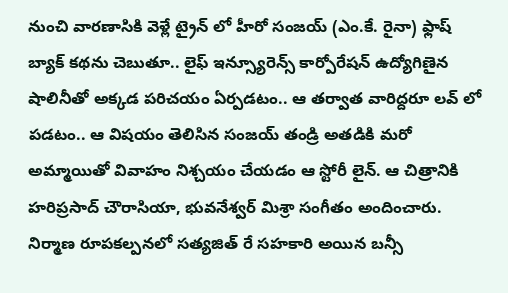నుంచి వారణాసికి వెళ్లే ట్రైన్ లో హీరో సంజయ్ (ఎం.కే. రైనా) ఫ్లాష్ బ్యాక్ కథను చెబుతూ.. లైఫ్ ఇన్స్యూరెన్స్ కార్పోరేషన్ ఉద్యోగిణైన షాలినీతో అక్కడ పరిచయం ఏర్పడటం.. ఆ తర్వాత వారిద్దరూ లవ్ లో పడటం.. ఆ విషయం తెలిసిన సంజయ్ తండ్రి అతడికి మరో అమ్మాయితో వివాహం నిశ్చయం చేయడం ఆ స్టోరీ లైన్. ఆ చిత్రానికి హరిప్రసాద్ చౌరాసియా, భువనేశ్వర్ మిశ్రా సంగీతం అందించారు. నిర్మాణ రూపకల్పనలో సత్యజిత్ రే సహకారి అయిన బన్సీ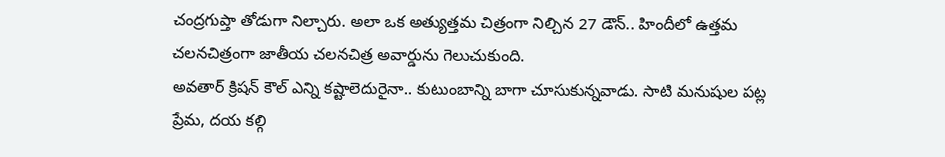చంద్రగుప్తా తోడుగా నిల్చారు. అలా ఒక అత్యుత్తమ చిత్రంగా నిల్చిన 27 డౌన్.. హిందీలో ఉత్తమ చలనచిత్రంగా జాతీయ చలనచిత్ర అవార్డును గెలుచుకుంది.
అవతార్ క్రిషన్ కౌల్ ఎన్ని కష్టాలెదురైనా.. కుటుంబాన్ని బాగా చూసుకున్నవాడు. సాటి మనుషుల పట్ల ప్రేమ, దయ కల్గి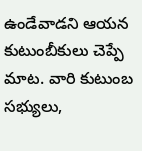ఉండేవాడని ఆయన కుటుంబీకులు చెప్పే మాట. వారి కుటుంబ సభ్యులు,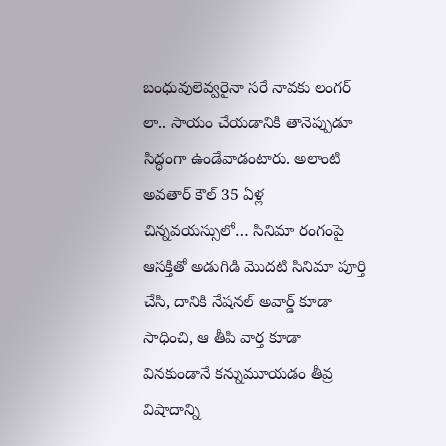బంధువులెవ్వరైనా సరే నావకు లంగర్ లా.. సాయం చేయడానికి తానెప్పుడూ సిద్ధంగా ఉండేవాడంటారు. అలాంటి అవతార్ కౌల్ 35 ఏళ్ల చిన్నవయస్సులో… సినిమా రంగంపై ఆసక్తితో అడుగిడి మొదటి సినిమా పూర్తి చేసి, దానికి నేషనల్ అవార్డ్ కూడా సాధించి, ఆ తీపి వార్త కూడా వినకుండానే కన్నుమూయడం తీవ్ర విషాదాన్ని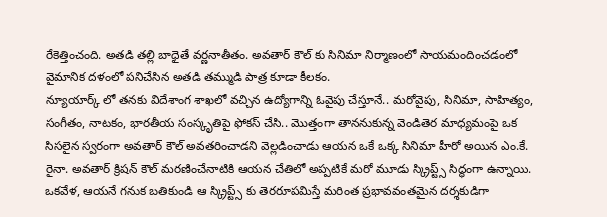రేకెత్తించంది. అతడి తల్లి బాధైతే వర్ణనాతీతం. అవతార్ కౌల్ కు సినిమా నిర్మాణంలో సాయమందించడంలో వైమానిక దళంలో పనిచేసిన అతడి తమ్ముడి పాత్ర కూడా కీలకం.
న్యూయార్క్ లో తనకు విదేశాంగ శాఖలో వచ్చిన ఉద్యోగాన్ని ఓవైపు చేస్తూనే.. మరోవైపు, సినిమా, సాహిత్యం, సంగీతం, నాటకం, భారతీయ సంస్కృతిపై ఫోకస్ చేసి.. మొత్తంగా తాననుకున్న వెండితెర మాధ్యమంపై ఒక సిసలైన స్వరంగా అవతార్ కౌల్ అవతరించాడని వెల్లడించాడు ఆయన ఒకే ఒక్క సినిమా హీరో అయిన ఎం.కే. రైనా. అవతార్ క్రిషన్ కౌల్ మరణించేనాటికి ఆయన చేతిలో అప్పటికే మరో మూడు స్క్రిప్ట్స్ సిద్ధంగా ఉన్నాయి. ఒకవేళ, ఆయనే గనుక బతికుండి ఆ స్క్రిప్ట్స్ కు తెరరూపమిస్తే మరింత ప్రభావవంతమైన దర్శకుడిగా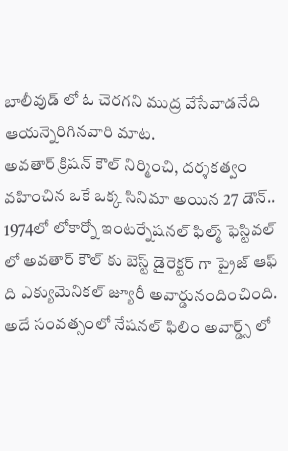బాలీవుడ్ లో ఓ చెరగని ముద్ర వేసేవాడనేది ఆయన్నెరిగినవారి మాట.
అవతార్ క్రిషన్ కౌల్ నిర్మించి, దర్శకత్వం వహించిన ఒకే ఒక్క సినిమా అయిన 27 డౌన్.. 1974లో లోకార్నో ఇంటర్నేషనల్ ఫిల్మ్ ఫెస్టివల్ లో అవతార్ కౌల్ కు బెస్ట్ డైరెక్టర్ గా ప్రైజ్ ఆఫ్ ది ఎక్యుమెనికల్ జ్యూరీ అవార్డునందించింది. అదే సంవత్సంలో నేషనల్ ఫిలిం అవార్డ్స్ లో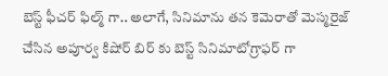బెస్ట్ ఫీచర్ ఫిల్మ్ గా.. అలాగే, సినిమాను తన కెమెరాతో మెస్మరైజ్ చేసిన అపూర్వ కిషోర్ బిర్ కు బెస్ట్ సినిమాటోగ్రాఫర్ గా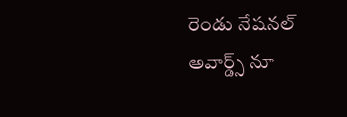రెండు నేషనల్ అవార్డ్స్ నూ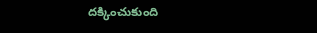దక్కించుకుంది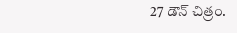27 డౌన్ చిత్రం.